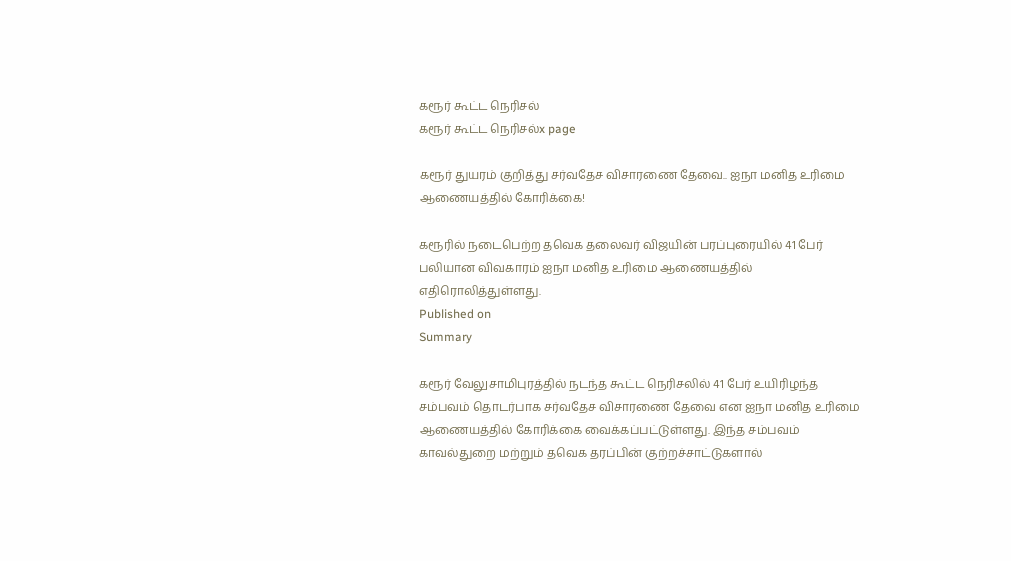கரூர் கூட்ட நெரிசல்
கரூர் கூட்ட நெரிசல்x page

கரூர் துயரம் குறித்து சர்வதேச விசாரணை தேவை.. ஐநா மனித உரிமை ஆணையத்தில் கோரிக்கை!

கரூரில் நடைபெற்ற தவெக தலைவர் விஜயின் பரப்புரையில் 41 பேர் பலியான விவகாரம் ஐநா மனித உரிமை ஆணையத்தில் எதிரொலித்துள்ளது.
Published on
Summary

கரூர் வேலுசாமிபுரத்தில் நடந்த கூட்ட நெரிசலில் 41 பேர் உயிரிழந்த சம்பவம் தொடர்பாக சர்வதேச விசாரணை தேவை என ஐநா மனித உரிமை ஆணையத்தில் கோரிக்கை வைக்கப்பட்டுள்ளது. இந்த சம்பவம் காவல்துறை மற்றும் தவெக தரப்பின் குற்றச்சாட்டுகளால்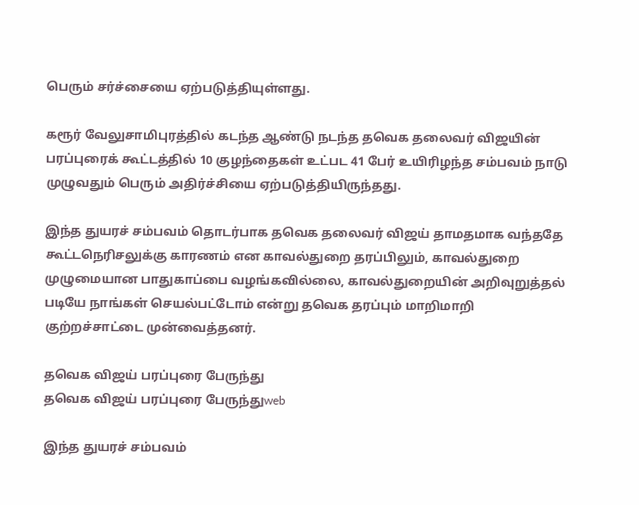பெரும் சர்ச்சையை ஏற்படுத்தியுள்ளது.

கரூர் வேலுசாமிபுரத்தில் கடந்த ஆண்டு நடந்த தவெக தலைவர் விஜயின் பரப்புரைக் கூட்டத்தில் 10 குழந்தைகள் உட்பட 41 பேர் உயிரிழந்த சம்பவம் நாடு முழுவதும் பெரும் அதிர்ச்சியை ஏற்படுத்தியிருந்தது.

இந்த துயரச் சம்பவம் தொடர்பாக தவெக தலைவர் விஜய் தாமதமாக வந்ததே கூட்டநெரிசலுக்கு காரணம் என காவல்துறை தரப்பிலும், காவல்துறை முழுமையான பாதுகாப்பை வழங்கவில்லை, காவல்துறையின் அறிவுறுத்தல் படியே நாங்கள் செயல்பட்டோம் என்று தவெக தரப்பும் மாறிமாறி குற்றச்சாட்டை முன்வைத்தனர்.

தவெக விஜய் பரப்புரை பேருந்து
தவெக விஜய் பரப்புரை பேருந்துweb

இந்த துயரச் சம்பவம்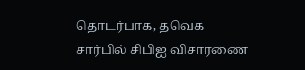தொடர்பாக, தவெக சார்பில் சிபிஐ விசாரணை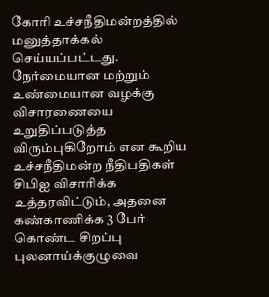கோரி உச்சநீதிமன்றத்தில் மனுத்தாக்கல் செய்யப்பட்டது. நேர்மையான மற்றும் உண்மையான வழக்கு விசாரணையை உறுதிப்படுத்த விரும்புகிறோம் என கூறிய உச்சநீதிமன்ற நீதிபதிகள் சிபிஐ விசாரிக்க உத்தரவிட்டும், அதனை கண்காணிக்க 3 பேர் கொண்ட சிறப்பு புலனாய்க்குழுவை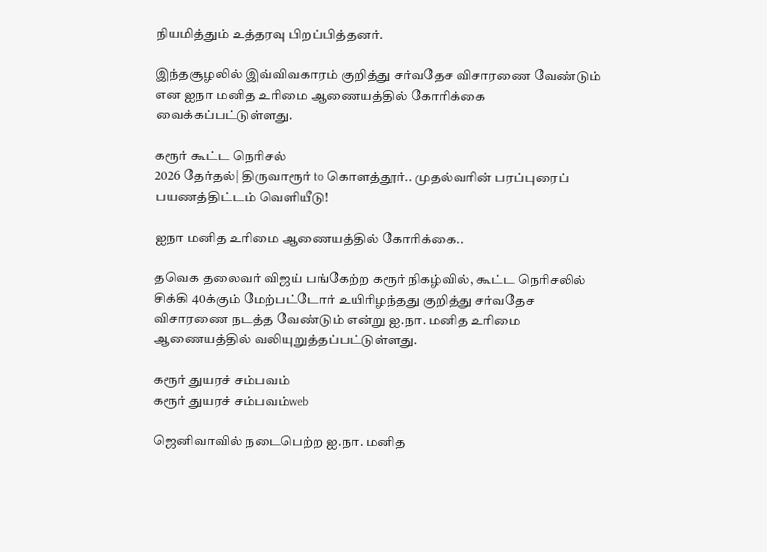நியமித்தும் உத்தரவு பிறப்பித்தனர்.

இந்தசூழலில் இவ்விவகாரம் குறித்து சர்வதேச விசாரணை வேண்டும் என ஐநா மனித உரிமை ஆணையத்தில் கோரிக்கை வைக்கப்பட்டுள்ளது.

கரூர் கூட்ட நெரிசல்
2026 தேர்தல்| திருவாரூர் to கொளத்தூர்.. முதல்வரின் பரப்புரைப் பயணத்திட்டம் வெளியீடு!

ஐநா மனித உரிமை ஆணையத்தில் கோரிக்கை..

தவெக தலைவர் விஜய் பங்கேற்ற கரூர் நிகழ்வில், கூட்ட நெரிசலில் சிக்கி 40க்கும் மேற்பட்டோர் உயிரிழந்தது குறித்து சர்வதேச விசாரணை நடத்த வேண்டும் என்று ஐ.நா. மனித உரிமை ஆணையத்தில் வலியுறுத்தப்பட்டுள்ளது.

கரூர் துயரச் சம்பவம்
கரூர் துயரச் சம்பவம்web

ஜெனிவாவில் நடைபெற்ற ஐ.நா. மனித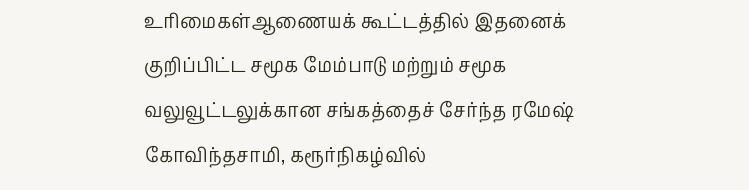உரிமைகள்ஆணையக் கூட்டத்தில் இதனைக் குறிப்பிட்ட சமூக மேம்பாடு மற்றும் சமூக வலுவூட்டலுக்கான சங்கத்தைச் சேர்ந்த ரமேஷ் கோவிந்தசாமி, கரூர்நிகழ்வில்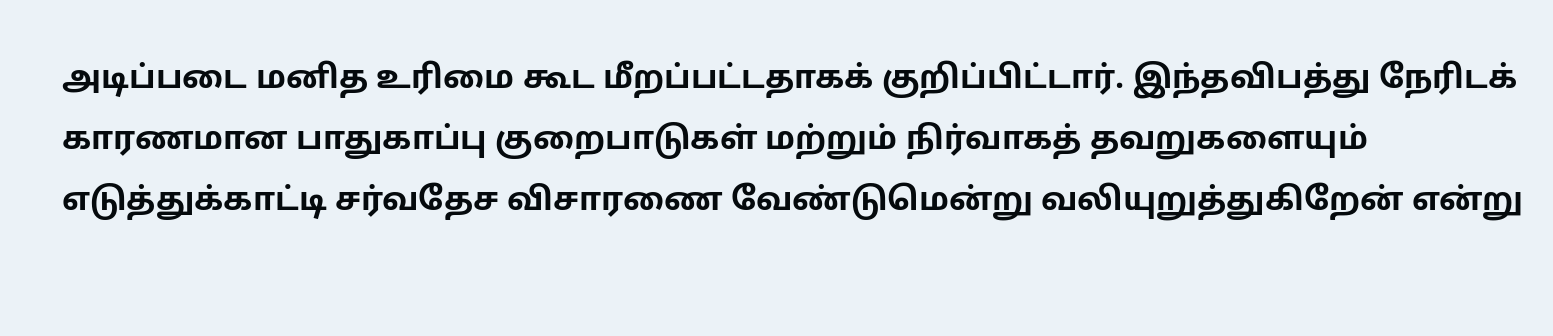அடிப்படை மனித உரிமை கூட மீறப்பட்டதாகக் குறிப்பிட்டார். இந்தவிபத்து நேரிடக் காரணமான பாதுகாப்பு குறைபாடுகள் மற்றும் நிர்வாகத் தவறுகளையும் எடுத்துக்காட்டி சர்வதேச விசாரணை வேண்டுமென்று வலியுறுத்துகிறேன் என்று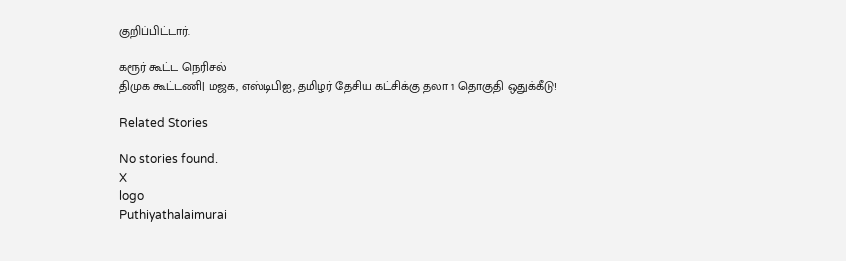குறிப்பிட்டார்.

கரூர் கூட்ட நெரிசல்
திமுக கூட்டணி| மஜக, எஸ்டிபிஐ, தமிழர் தேசிய கட்சிக்கு தலா 1 தொகுதி ஒதுக்கீடு!

Related Stories

No stories found.
X
logo
Puthiyathalaimurai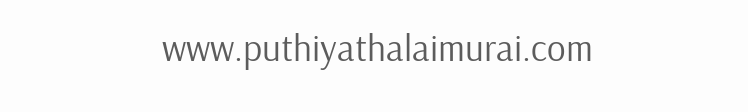www.puthiyathalaimurai.com